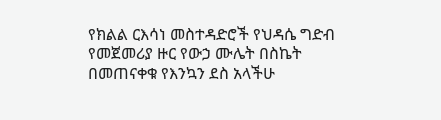የክልል ርእሳነ መስተዳድሮች የህዳሴ ግድብ የመጀመሪያ ዙር የውኃ ሙሌት በስኬት በመጠናቀቁ የእንኳን ደስ አላችሁ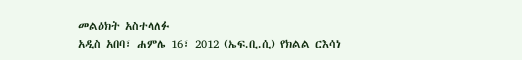መልዕክት አስተላለፉ
አዲስ አበባ፣ ሐምሌ 16፣ 2012 (ኤፍ.ቢ.ሲ) የክልል ርእሳነ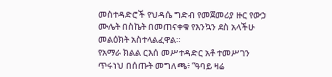መስተዳድሮች የህዳሴ ግድብ የመጀመሪያ ዙር የውኃ ሙሌት በስኬት በመጠናቀቁ የእንኳን ደስ አላችሁ መልዕክት አስተላልፈዋል።
የአማራ ክልል ርእሰ መሥተዳድር አቶ ተመሥገን ጥሩነህ በሰጡት መግለጫ፥ “ዓባይ ዛሬ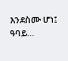እንደስሙ ሆነ፤ ዓባይ…